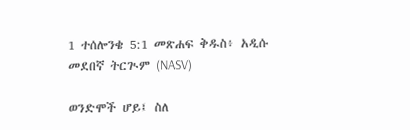1 ተሰሎንቄ 5:1 መጽሐፍ ቅዱስ፥ አዲሱ መደበኛ ትርጒም (NASV)

ወንድሞች ሆይ፤ ስለ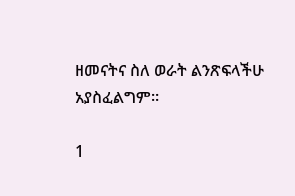ዘመናትና ስለ ወራት ልንጽፍላችሁ አያስፈልግም።

1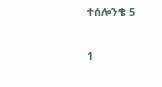ተሰሎንቄ 5

1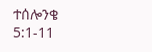ተሰሎንቄ 5:1-11